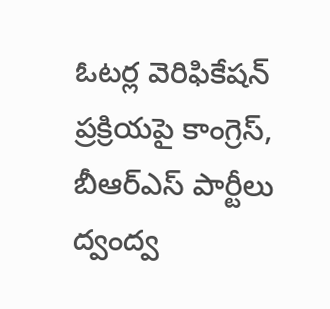ఓటర్ల వెరిఫికేషన్ ప్రక్రియపై కాంగ్రెస్, బీఆర్ఎస్ పార్టీలు ద్వంద్వ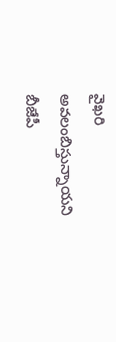వైఖరి అవలంబిస్తున్నాయని బీజేపీ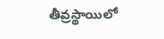తీవ్రస్థాయిలో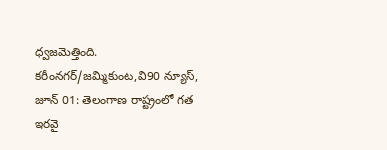ధ్వజమెత్తింది.
కరీంనగర్/జమ్మికుంట,వి90 న్యూస్, జూన్ 01: తెలంగాణ రాష్ట్రంలో గత ఇరవై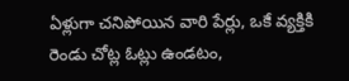ఏళ్లుగా చనిపోయిన వారి పేర్లు, ఒకే వ్యక్తికి రెండు చోట్ల ఓట్లు ఉండటం,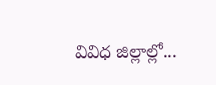వివిధ జిల్లాల్లో...